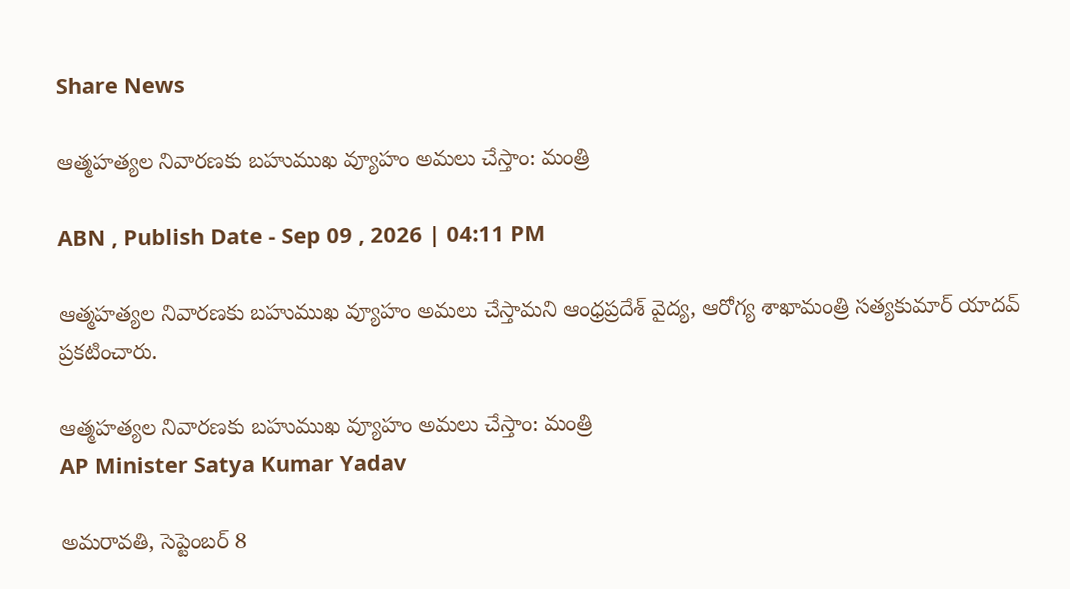Share News

ఆత్మహత్యల నివారణకు బహుముఖ వ్యూహం అమలు చేస్తాం: మంత్రి

ABN , Publish Date - Sep 09 , 2026 | 04:11 PM

ఆత్మహత్యల నివారణకు బహుముఖ వ్యూహం అమలు చేస్తామని ఆంధ్రప్రదేశ్ వైద్య, ఆరోగ్య శాఖామంత్రి సత్యకుమార్ యాదవ్ ప్రకటించారు.

ఆత్మహత్యల నివారణకు బహుముఖ వ్యూహం అమలు చేస్తాం: మంత్రి
AP Minister Satya Kumar Yadav

అమరావతి, సెప్టెంబర్ 8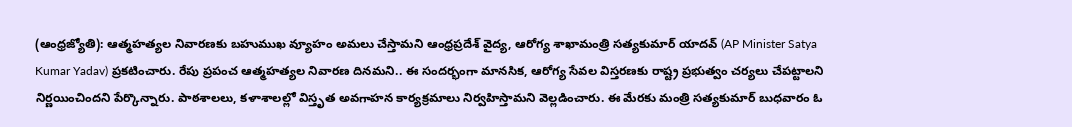(ఆంధ్రజ్యోతి): ఆత్మహత్యల నివారణకు బహుముఖ వ్యూహం అమలు చేస్తామని ఆంధ్రప్రదేశ్ వైద్య, ఆరోగ్య శాఖామంత్రి సత్యకుమార్ యాదవ్ (AP Minister Satya Kumar Yadav) ప్రకటించారు. రేపు ప్రపంచ ఆత్మహత్యల నివారణ దినమని.. ఈ సందర్భంగా మానసిక, ఆరోగ్య సేవల విస్తరణకు రాష్ట్ర ప్రభుత్వం చర్యలు చేపట్టాలని నిర్ణయించిందని పేర్కొన్నారు. పాఠశాలలు, కళాశాలల్లో విస్తృత అవగాహన కార్యక్రమాలు నిర్వహిస్తామని వెల్లడించారు. ఈ మేరకు మంత్రి సత్యకుమార్ బుధవారం ఓ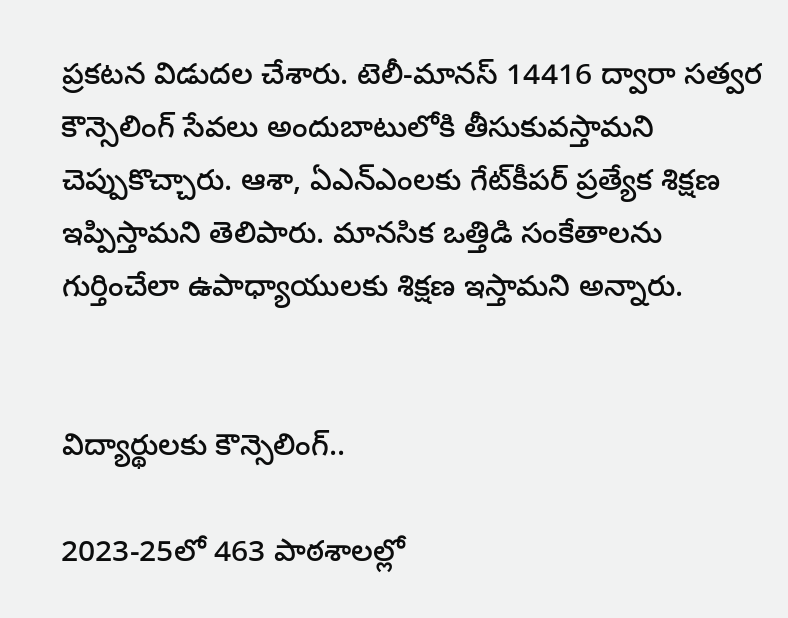ప్రకటన విడుదల చేశారు. టెలీ-మానస్ 14416 ద్వారా సత్వర కౌన్సెలింగ్ సేవలు అందుబాటులోకి తీసుకువస్తామని చెప్పుకొచ్చారు. ఆశా, ఏఎన్‌ఎంలకు గేట్‌కీపర్ ప్రత్యేక శిక్షణ ఇప్పిస్తామని తెలిపారు. మానసిక ఒత్తిడి సంకేతాలను గుర్తించేలా ఉపాధ్యాయులకు శిక్షణ ఇస్తామని అన్నారు.


విద్యార్థులకు కౌన్సెలింగ్..

2023-25లో 463 పాఠశాలల్లో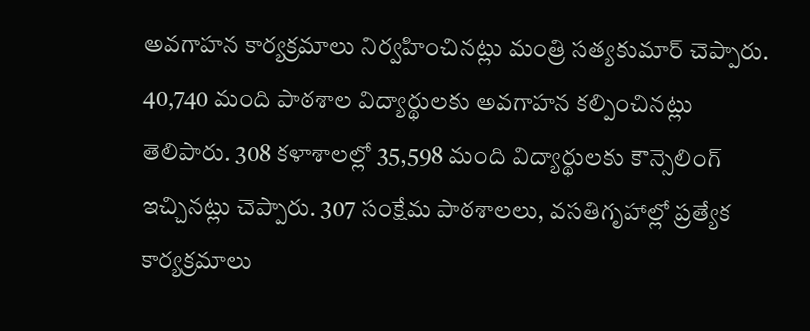అవగాహన కార్యక్రమాలు నిర్వహించినట్లు మంత్రి సత్యకుమార్ చెప్పారు. 40,740 మంది పాఠశాల విద్యార్థులకు అవగాహన కల్పించినట్లు తెలిపారు. 308 కళాశాలల్లో 35,598 మంది విద్యార్థులకు కౌన్సెలింగ్ ఇచ్చినట్లు చెప్పారు. 307 సంక్షేమ పాఠశాలలు, వసతిగృహాల్లో ప్రత్యేక కార్యక్రమాలు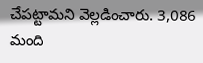చేపట్టామని వెల్లడించారు. 3,086 మంది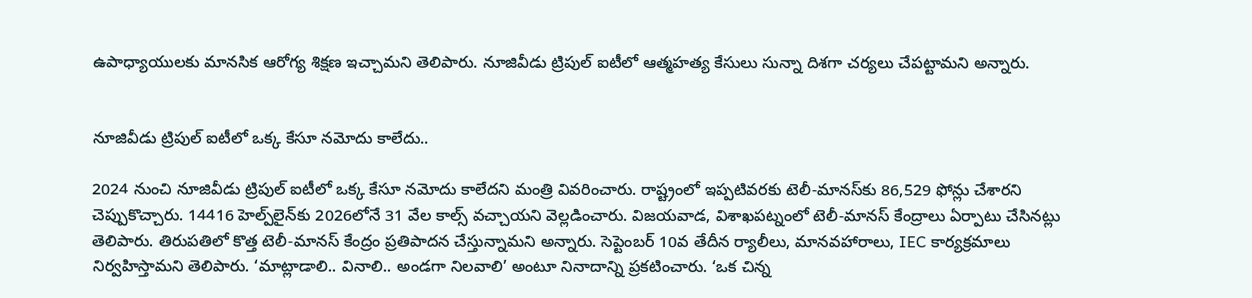ఉపాధ్యాయులకు మానసిక ఆరోగ్య శిక్షణ ఇచ్చామని తెలిపారు. నూజివీడు ట్రిపుల్ ఐటీలో ఆత్మహత్య కేసులు సున్నా దిశగా చర్యలు చేపట్టామని అన్నారు.


నూజివీడు ట్రిపుల్ ఐటీలో ఒక్క కేసూ నమోదు కాలేదు..

2024 నుంచి నూజివీడు ట్రిపుల్ ఐటీలో ఒక్క కేసూ నమోదు కాలేదని మంత్రి వివరించారు. రాష్ట్రంలో ఇప్పటివరకు టెలీ-మానస్‌కు 86,529 ఫోన్లు చేశారని చెప్పుకొచ్చారు. 14416 హెల్ప్‌లైన్‌కు 2026లోనే 31 వేల కాల్స్ వచ్చాయని వెల్లడించారు. విజయవాడ, విశాఖపట్నంలో టెలీ-మానస్ కేంద్రాలు ఏర్పాటు చేసినట్లు తెలిపారు. తిరుపతిలో కొత్త టెలీ-మానస్ కేంద్రం ప్రతిపాదన చేస్తున్నామని అన్నారు. సెప్టెంబర్ 10వ తేదీన ర్యాలీలు, మానవహారాలు, IEC కార్యక్రమాలు నిర్వహిస్తామని తెలిపారు. ‘మాట్లాడాలి.. వినాలి.. అండగా నిలవాలి’ అంటూ నినాదాన్ని ప్రకటించారు. ‘ఒక చిన్న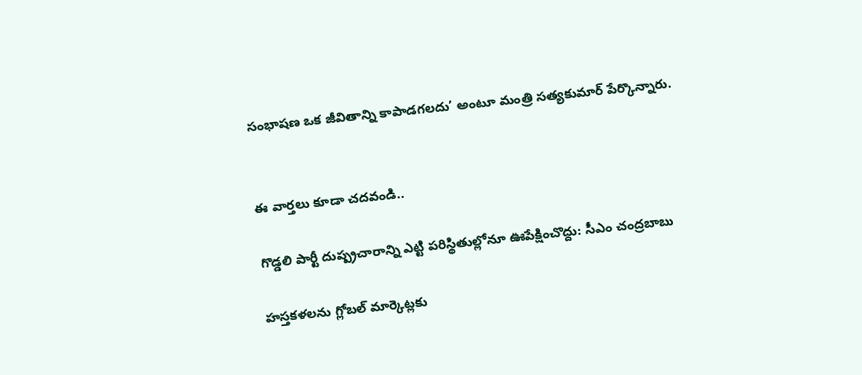సంభాషణ ఒక జీవితాన్ని కాపాడగలదు’ అంటూ మంత్రి సత్యకుమార్ పేర్కొన్నారు.


ఈ వార్తలు కూడా చదవండి..

గొడ్డలి పార్టీ దుష్ప్రచారాన్ని ఎట్టి పరిస్థితుల్లోనూ ఊపేక్షించొద్దు: సీఎం చంద్రబాబు

హస్తకళలను గ్లోబల్ మార్కెట్లకు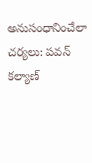అనుసంధానించేలా చర్యలు: పవన్ కల్యాణ్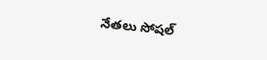నేతలు సోషల్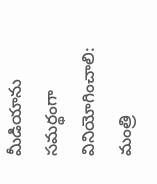మీడియాను సమర్థంగా వినియోగించాలి: మంత్రి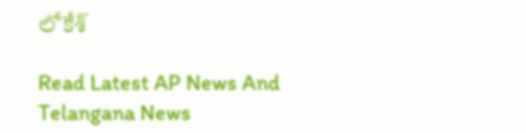లోకేశ్

Read Latest AP News And Telangana News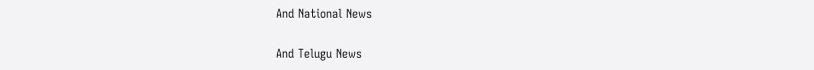And National News

And Telugu News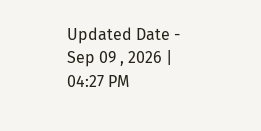Updated Date - Sep 09 , 2026 | 04:27 PM